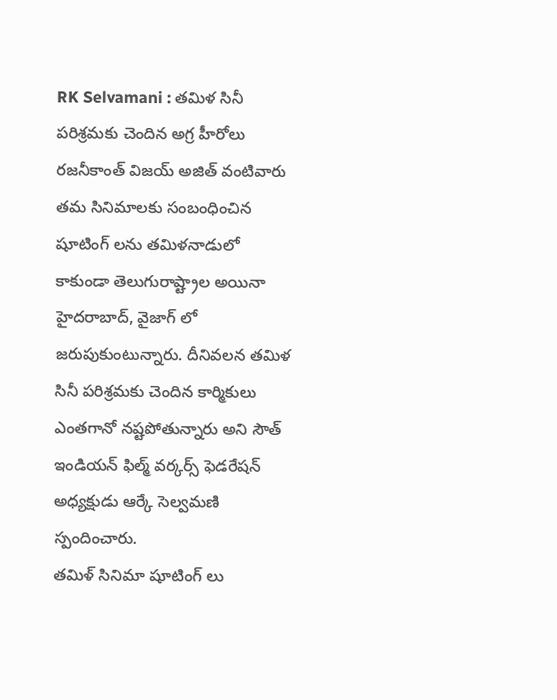RK Selvamani : తమిళ సినీ పరిశ్రమకు చెందిన అగ్ర హీరోలు రజనీకాంత్ విజయ్ అజిత్ వంటివారు తమ సినిమాలకు సంబంధించిన షూటింగ్ లను తమిళనాడులో కాకుండా తెలుగురాష్ట్రాల అయినా హైదరాబాద్, వైజాగ్ లో జరుపుకుంటున్నారు. దీనివలన తమిళ సినీ పరిశ్రమకు చెందిన కార్మికులు ఎంతగానో నష్టపోతున్నారు అని సౌత్ ఇండియన్ ఫిల్మ్ వర్కర్స్ ఫెడరేషన్ అధ్యక్షుడు ఆర్కే సెల్వమణి స్పందించారు.
తమిళ్ సినిమా షూటింగ్ లు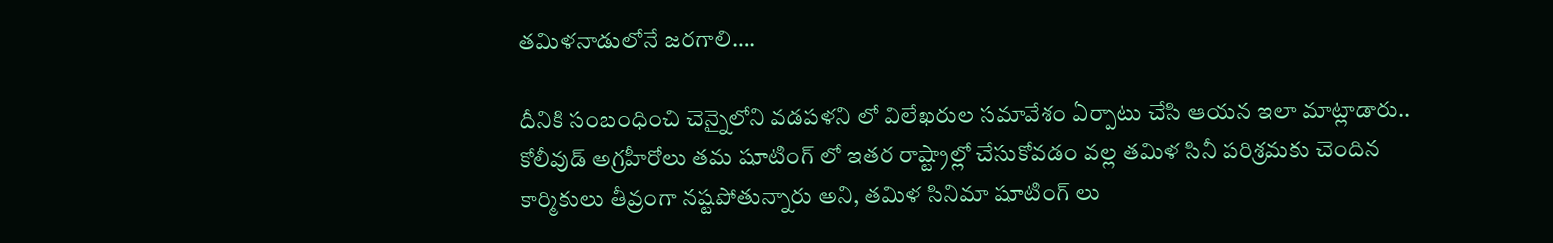తమిళనాడులోనే జరగాలి….

దీనికి సంబంధించి చెన్నైలోని వడపళని లో విలేఖరుల సమావేశం ఏర్పాటు చేసి ఆయన ఇలా మాట్లాడారు.. కోలీవుడ్ అగ్రహీరోలు తమ షూటింగ్ లో ఇతర రాష్ట్రాల్లో చేసుకోవడం వల్ల తమిళ సినీ పరిశ్రమకు చెందిన కార్మికులు తీవ్రంగా నష్టపోతున్నారు అని, తమిళ సినిమా షూటింగ్ లు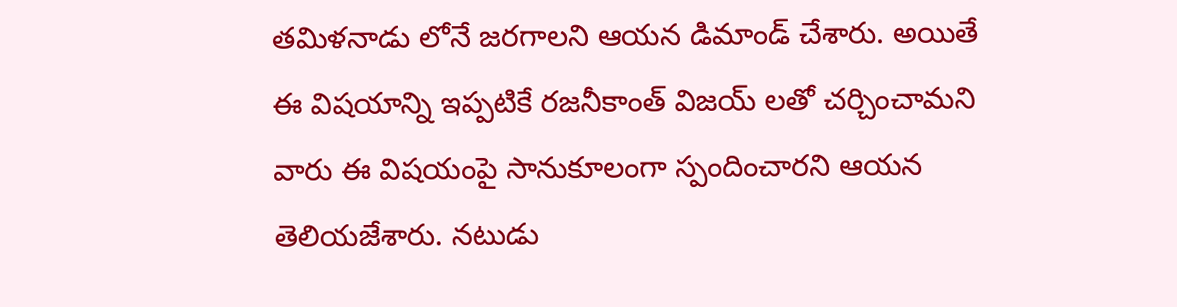తమిళనాడు లోనే జరగాలని ఆయన డిమాండ్ చేశారు. అయితే ఈ విషయాన్ని ఇప్పటికే రజనీకాంత్ విజయ్ లతో చర్చించామని వారు ఈ విషయంపై సానుకూలంగా స్పందించారని ఆయన తెలియజేశారు. నటుడు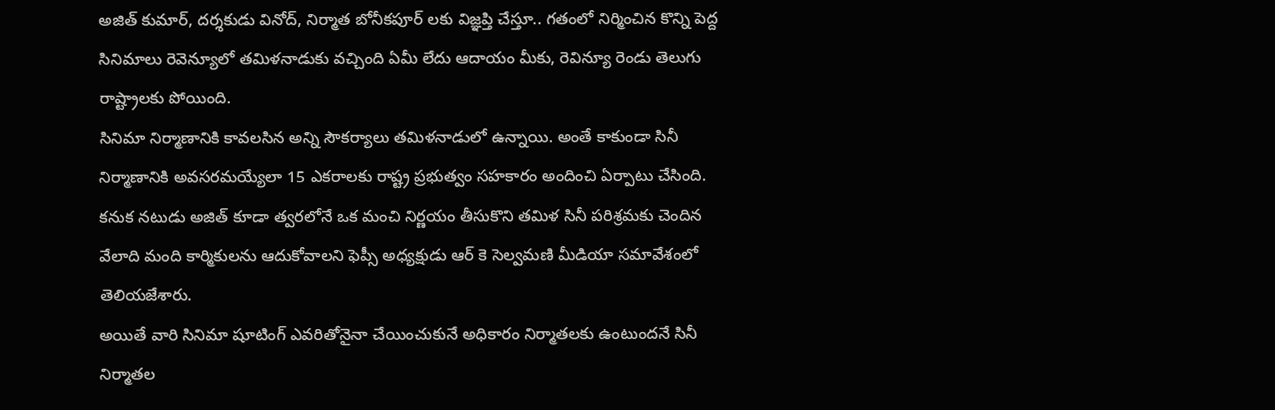అజిత్ కుమార్, దర్శకుడు వినోద్, నిర్మాత బోనీకపూర్ లకు విజ్ఞప్తి చేస్తూ.. గతంలో నిర్మించిన కొన్ని పెద్ద సినిమాలు రెవెన్యూలో తమిళనాడుకు వచ్చింది ఏమీ లేదు ఆదాయం మీకు, రెవిన్యూ రెండు తెలుగు రాష్ట్రాలకు పోయింది.
సినిమా నిర్మాణానికి కావలసిన అన్ని సౌకర్యాలు తమిళనాడులో ఉన్నాయి. అంతే కాకుండా సినీ నిర్మాణానికి అవసరమయ్యేలా 15 ఎకరాలకు రాష్ట్ర ప్రభుత్వం సహకారం అందించి ఏర్పాటు చేసింది. కనుక నటుడు అజిత్ కూడా త్వరలోనే ఒక మంచి నిర్ణయం తీసుకొని తమిళ సినీ పరిశ్రమకు చెందిన వేలాది మంది కార్మికులను ఆదుకోవాలని ఫెప్సీ అధ్యక్షుడు ఆర్ కె సెల్వమణి మీడియా సమావేశంలో తెలియజేశారు.
అయితే వారి సినిమా షూటింగ్ ఎవరితోనైనా చేయించుకునే అధికారం నిర్మాతలకు ఉంటుందనే సినీ నిర్మాతల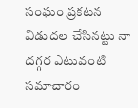సంఘం ప్రకటన విడుదల చేసినట్టు నా దగ్గర ఎటువంటి సమాచారం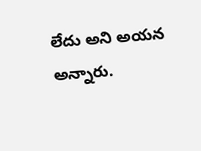లేదు అని అయన అన్నారు.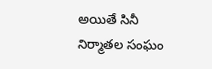అయితే సినీ నిర్మాతల సంఘం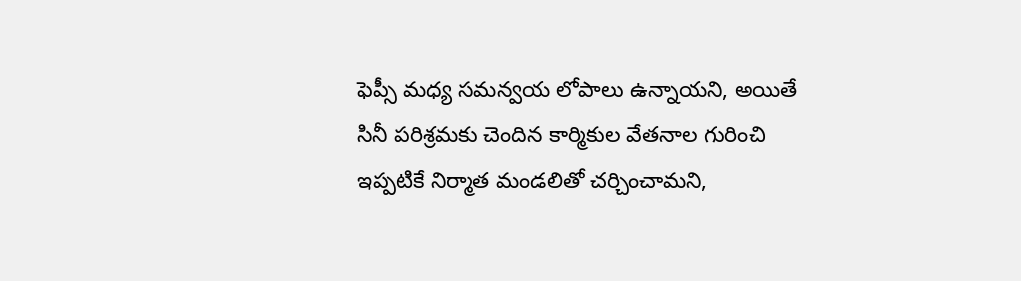ఫెప్సీ మధ్య సమన్వయ లోపాలు ఉన్నాయని, అయితే సినీ పరిశ్రమకు చెందిన కార్మికుల వేతనాల గురించి ఇప్పటికే నిర్మాత మండలితో చర్చించామని,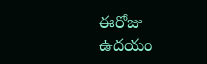ఈరోజు ఉదయం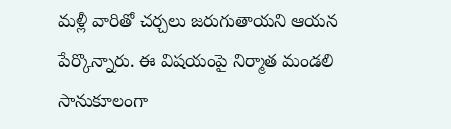మళ్లీ వారితో చర్చలు జరుగుతాయని ఆయన పేర్కొన్నారు. ఈ విషయంపై నిర్మాత మండలి సానుకూలంగా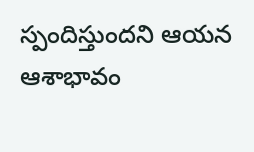స్పందిస్తుందని ఆయన ఆశాభావం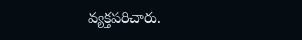వ్యక్తపరిచారు.